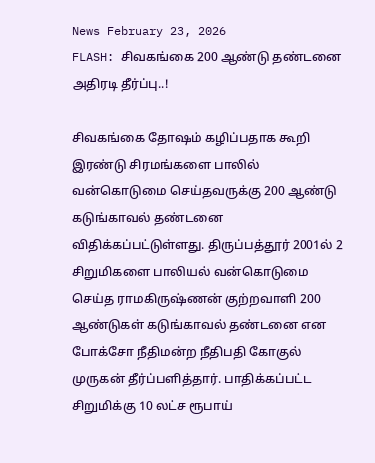News February 23, 2026
FLASH: சிவகங்கை 200 ஆண்டு தண்டனை அதிரடி தீர்ப்பு..!

சிவகங்கை தோஷம் கழிப்பதாக கூறி இரண்டு சிரமங்களை பாலில் வன்கொடுமை செய்தவருக்கு 200 ஆண்டு கடுங்காவல் தண்டனை விதிக்கப்பட்டுள்ளது. திருப்பத்தூர் 2001ல் 2 சிறுமிகளை பாலியல் வன்கொடுமை செய்த ராமகிருஷ்ணன் குற்றவாளி 200 ஆண்டுகள் கடுங்காவல் தண்டனை என போக்சோ நீதிமன்ற நீதிபதி கோகுல் முருகன் தீர்ப்பளித்தார். பாதிக்கப்பட்ட சிறுமிக்கு 10 லட்ச ரூபாய்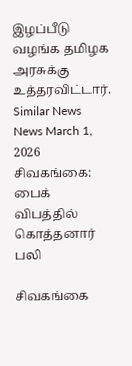இழப்பீடு வழங்க தமிழக அரசுக்கு உத்தரவிட்டார்.
Similar News
News March 1, 2026
சிவகங்கை: பைக் விபத்தில் கொத்தனார் பலி

சிவகங்கை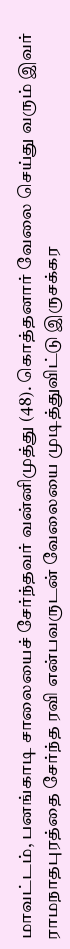மாவட்டம், பனங்காடி சாலையைச் சேர்ந்தவர் வன்னிமுத்து (48). கொத்தனார் வேலை செய்து வரும் இவர் ராமநாதபுரத்தை சேர்ந்த ரவி என்பவருடன் வேலையை முடித்துவிட்டு இருசக்கர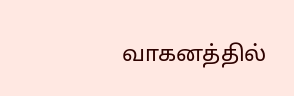வாகனத்தில்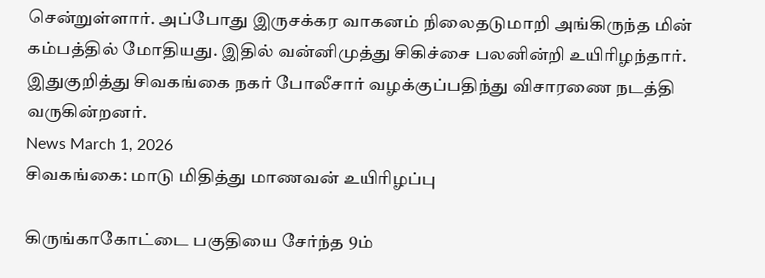சென்றுள்ளார். அப்போது இருசக்கர வாகனம் நிலைதடுமாறி அங்கிருந்த மின் கம்பத்தில் மோதியது. இதில் வன்னிமுத்து சிகிச்சை பலனின்றி உயிரிழந்தார். இதுகுறித்து சிவகங்கை நகர் போலீசார் வழக்குப்பதிந்து விசாரணை நடத்தி வருகின்றனர்.
News March 1, 2026
சிவகங்கை: மாடு மிதித்து மாணவன் உயிரிழப்பு

கிருங்காகோட்டை பகுதியை சேர்ந்த 9ம்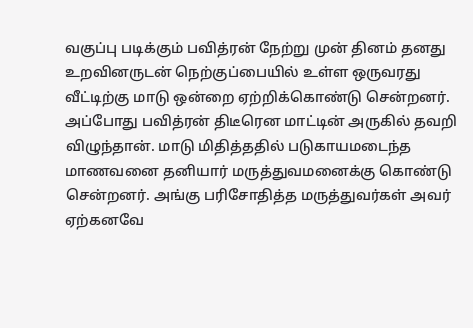வகுப்பு படிக்கும் பவித்ரன் நேற்று முன் தினம் தனது உறவினருடன் நெற்குப்பையில் உள்ள ஒருவரது வீட்டிற்கு மாடு ஒன்றை ஏற்றிக்கொண்டு சென்றனர். அப்போது பவித்ரன் திடீரென மாட்டின் அருகில் தவறி விழுந்தான். மாடு மிதித்ததில் படுகாயமடைந்த மாணவனை தனியார் மருத்துவமனைக்கு கொண்டு சென்றனர். அங்கு பரிசோதித்த மருத்துவர்கள் அவர் ஏற்கனவே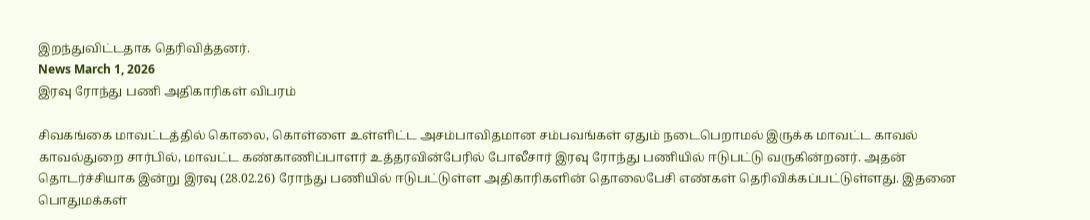இறந்துவிட்டதாக தெரிவித்தனர்.
News March 1, 2026
இரவு ரோந்து பணி அதிகாரிகள் விபரம்

சிவகங்கை மாவட்டத்தில் கொலை, கொள்ளை உள்ளிட்ட அசம்பாவிதமான சம்பவங்கள் ஏதும் நடைபெறாமல் இருக்க மாவட்ட காவல் காவல்துறை சார்பில், மாவட்ட கண்காணிப்பாளர் உத்தரவின்பேரில் போலீசார் இரவு ரோந்து பணியில் ஈடுபட்டு வருகின்றனர். அதன் தொடர்ச்சியாக இன்று இரவு (28.02.26) ரோந்து பணியில் ஈடுபட்டுள்ள அதிகாரிகளின் தொலைபேசி எண்கள் தெரிவிக்கப்பட்டுள்ளது. இதனை பொதுமக்கள்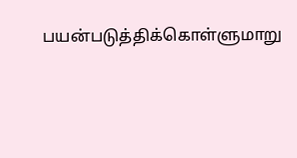பயன்படுத்திக்கொள்ளுமாறு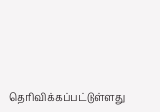தெரிவிக்கப்பட்டுள்ளது